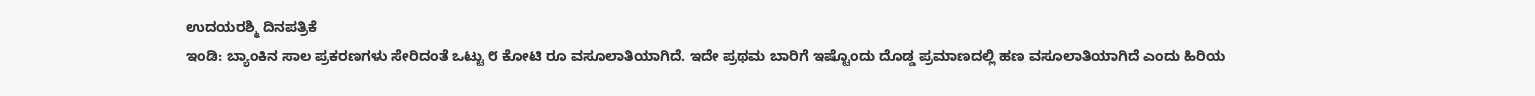ಉದಯರಶ್ಮಿ ದಿನಪತ್ರಿಕೆ
ಇಂಡಿ: ಬ್ಯಾಂಕಿನ ಸಾಲ ಪ್ರಕರಣಗಳು ಸೇರಿದಂತೆ ಒಟ್ಟು ೮ ಕೋಟಿ ರೂ ವಸೂಲಾತಿಯಾಗಿದೆ. ಇದೇ ಪ್ರಥಮ ಬಾರಿಗೆ ಇಷ್ಟೊಂದು ದೊಡ್ಡ ಪ್ರಮಾಣದಲ್ಲಿ ಹಣ ವಸೂಲಾತಿಯಾಗಿದೆ ಎಂದು ಹಿರಿಯ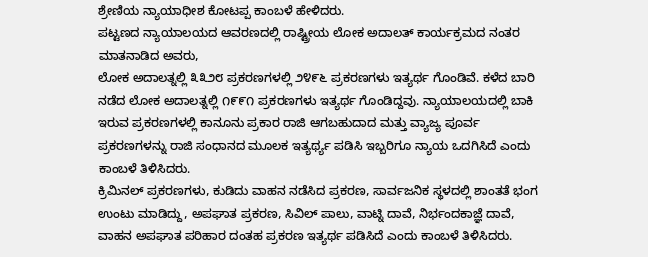ಶ್ರೇಣಿಯ ನ್ಯಾಯಾಧೀಶ ಕೋಟಪ್ಪ ಕಾಂಬಳೆ ಹೇಳಿದರು.
ಪಟ್ಟಣದ ನ್ಯಾಯಾಲಯದ ಆವರಣದಲ್ಲಿ ರಾಷ್ಟ್ರೀಯ ಲೋಕ ಅದಾಲತ್ ಕಾರ್ಯಕ್ರಮದ ನಂತರ ಮಾತನಾಡಿದ ಅವರು,
ಲೋಕ ಅದಾಲತ್ನಲ್ಲಿ ೩೩೨೮ ಪ್ರಕರಣಗಳಲ್ಲಿ ೨೪೯೬ ಪ್ರಕರಣಗಳು ಇತ್ಯರ್ಥ ಗೊಂಡಿವೆ. ಕಳೆದ ಬಾರಿ ನಡೆದ ಲೋಕ ಅದಾಲತ್ನಲ್ಲಿ ೧೯೯೧ ಪ್ರಕರಣಗಳು ಇತ್ಯರ್ಥ ಗೊಂಡಿದ್ದವು. ನ್ಯಾಯಾಲಯದಲ್ಲಿ ಬಾಕಿ ಇರುವ ಪ್ರಕರಣಗಳಲ್ಲಿ ಕಾನೂನು ಪ್ರಕಾರ ರಾಜಿ ಆಗಬಹುದಾದ ಮತ್ತು ವ್ಯಾಜ್ಯ ಪೂರ್ವ ಪ್ರಕರಣಗಳನ್ನು ರಾಜಿ ಸಂಧಾನದ ಮೂಲಕ ಇತ್ಯರ್ಥ್ಯ ಪಡಿಸಿ ಇಬ್ಬರಿಗೂ ನ್ಯಾಯ ಒದಗಿಸಿದೆ ಎಂದು ಕಾಂಬಳೆ ತಿಳಿಸಿದರು.
ಕ್ರಿಮಿನಲ್ ಪ್ರಕರಣಗಳು, ಕುಡಿದು ವಾಹನ ನಡೆಸಿದ ಪ್ರಕರಣ, ಸಾರ್ವಜನಿಕ ಸ್ಥಳದಲ್ಲಿ ಶಾಂತತೆ ಭಂಗ ಉಂಟು ಮಾಡಿದ್ದು, ಅಪಘಾತ ಪ್ರಕರಣ, ಸಿವಿಲ್ ಪಾಲು, ವಾಟ್ನಿ ದಾವೆ, ನಿರ್ಭಂದಕಾಜ್ಞೆ ದಾವೆ, ವಾಹನ ಅಪಘಾತ ಪರಿಹಾರ ದಂತಹ ಪ್ರಕರಣ ಇತ್ಯರ್ಥ ಪಡಿಸಿದೆ ಎಂದು ಕಾಂಬಳೆ ತಿಳಿಸಿದರು.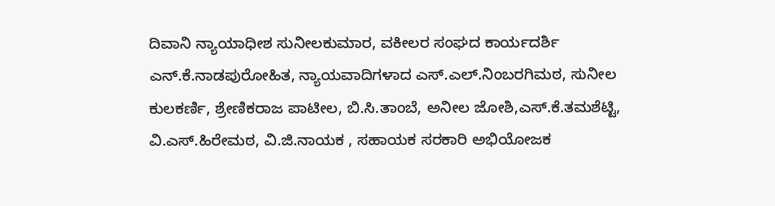ದಿವಾನಿ ನ್ಯಾಯಾಧೀಶ ಸುನೀಲಕುಮಾರ, ವಕೀಲರ ಸಂಘದ ಕಾರ್ಯದರ್ಶಿ ಎನ್.ಕೆ.ನಾಡಪುರೋಹಿತ, ನ್ಯಾಯವಾದಿಗಳಾದ ಎಸ್.ಎಲ್.ನಿಂಬರಗಿಮಠ, ಸುನೀಲ ಕುಲಕರ್ಣಿ, ಶ್ರೇಣಿಕರಾಜ ಪಾಟೀಲ, ಬಿ.ಸಿ.ತಾಂಬೆ, ಅನೀಲ ಜೋಶಿ,ಎಸ್.ಕೆ.ತಮಶೆಟ್ಟಿ, ವಿ.ಎಸ್.ಹಿರೇಮಠ, ವಿ.ಜಿ.ನಾಯಕ , ಸಹಾಯಕ ಸರಕಾರಿ ಅಭಿಯೋಜಕ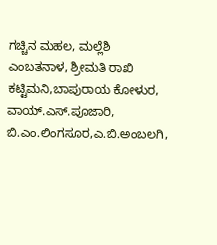ಗಚ್ಚಿನ ಮಹಲ, ಮಲ್ಲೆಶಿ ಎಂಬತನಾಳ, ಶ್ರೀಮತಿ ರಾಖಿ ಕಟ್ಟಿಮನಿ,ಬಾಪುರಾಯ ಕೋಳುರ, ವಾಯ್.ಎಸ್.ಪೂಜಾರಿ, ಬಿ.ಎಂ.ಲಿಂಗಸೂರ,ಎ.ಬಿ.ಅಂಬಲಗಿ,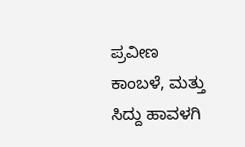ಪ್ರವೀಣ ಕಾಂಬಳೆ, ಮತ್ತು ಸಿದ್ದು ಹಾವಳಗಿ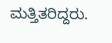ಮತ್ತಿತರಿದ್ದರು.